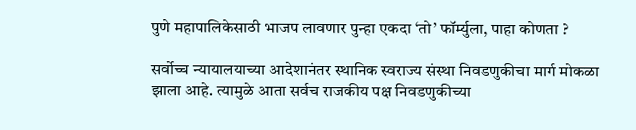पुणे महापालिकेसाठी भाजप लावणार पुन्हा एकदा ‘तो’ फॉर्म्युला, पाहा कोणता ?

सर्वोच्च न्यायालयाच्या आदेशानंतर स्थानिक स्वराज्य संस्था निवडणुकीचा मार्ग मोकळा झाला आहे. त्यामुळे आता सर्वच राजकीय पक्ष निवडणुकीच्या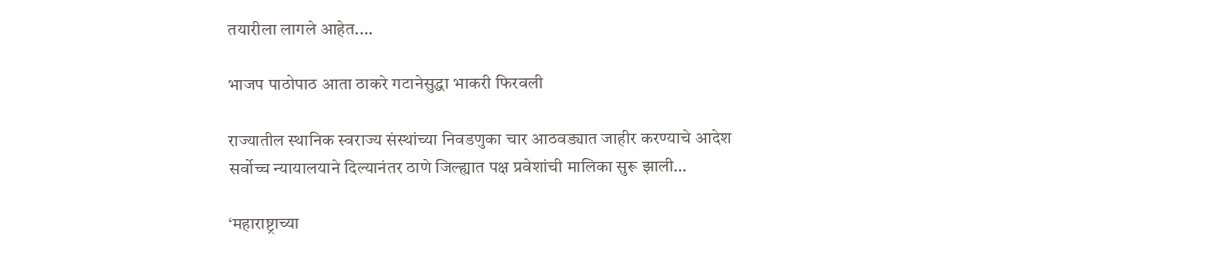तयारीला लागले आहेत.…

भाजप पाठोपाठ आता ठाकरे गटानेसुद्धा भाकरी फिरवली

राज्यातील स्थानिक स्वराज्य संस्थांच्या निवडणुका चार आठवड्यात जाहीर करण्याचे आदेश सर्वोच्च न्यायालयाने दिल्यानंतर ठाणे जिल्ह्यात पक्ष प्रवेशांची मालिका सुरू झाली…

‘महाराष्ट्राच्या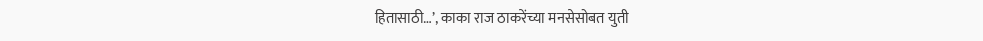हितासाठी…’, काका राज ठाकरेंच्या मनसेसोबत युती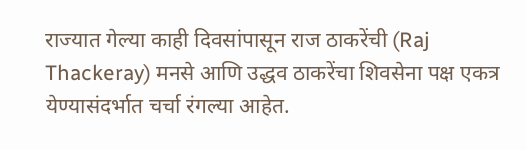राज्यात गेल्या काही दिवसांपासून राज ठाकरेंची (Raj Thackeray) मनसे आणि उद्धव ठाकरेंचा शिवसेना पक्ष एकत्र येण्यासंदर्भात चर्चा रंगल्या आहेत.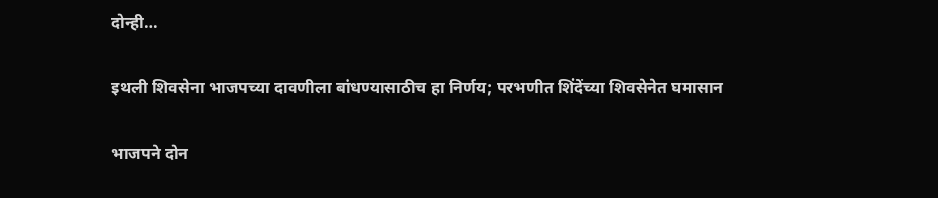दोन्ही…

इथली शिवसेना भाजपच्या दावणीला बांधण्यासाठीच हा निर्णय; परभणीत शिंदेंच्या शिवसेनेत घमासान

भाजपने दोन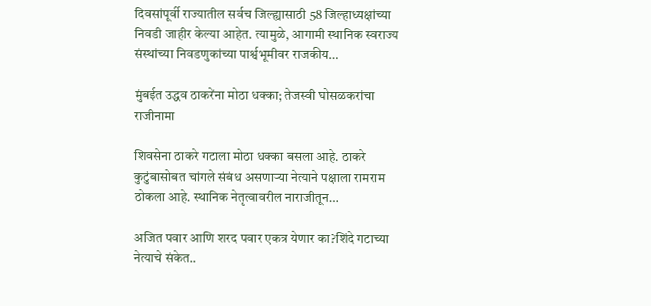दिवसांपूर्वी राज्यातील सर्वच जिल्ह्यासाठी 58 जिल्हाध्यक्षांच्या निवडी जाहीर केल्या आहेत. त्यामुळे, आगामी स्थानिक स्वराज्य संस्थांच्या निवडणुकांच्या पार्श्वभूमीवर राजकीय…

मुंबईत उद्धव ठाकरेंना मोठा धक्का; तेजस्वी घोसळकरांचा राजीनामा

शिवसेना ठाकरे गटाला मोठा धक्का बसला आहे. ठाकरे कुटुंबासोबत चांगले संबंध असणाऱ्या नेत्याने पक्षाला रामराम ठोकला आहे. स्थानिक नेतृत्वावरील नाराजीतून…

अजित पवार आणि शरद पवार एकत्र येणार का?शिंदे गटाच्या नेत्याचे संकेत..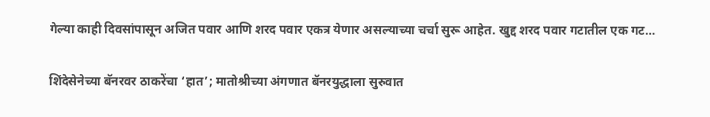गेल्या काही दिवसांपासून अजित पवार आणि शरद पवार एकत्र येणार असल्याच्या चर्चा सुरू आहेत. खुद्द शरद पवार गटातील एक गट…

शिंदेसेनेच्या बॅनरवर ठाकरेंचा ‘हात’; मातोश्रीच्या अंगणात बॅनरयुद्धाला सुरुवात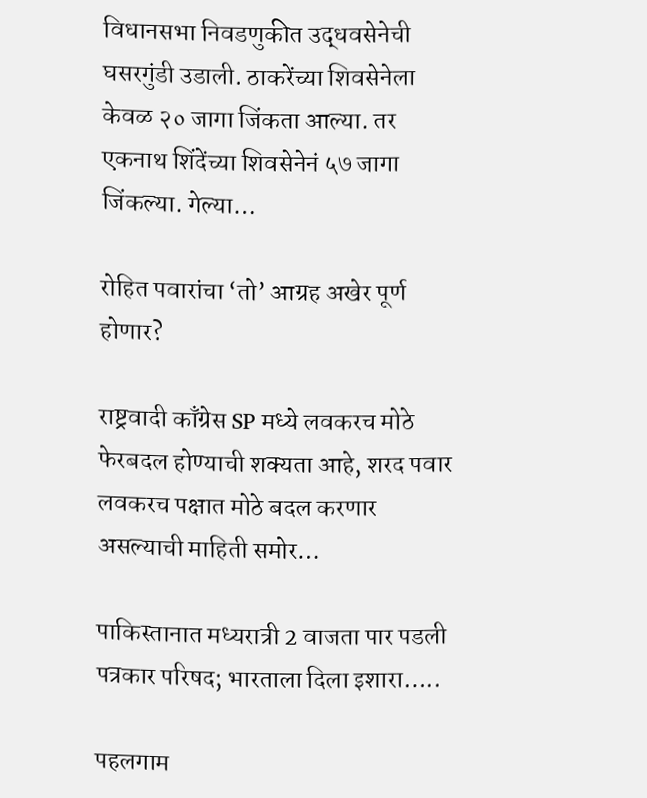विधानसभा निवडणुकीत उद्धवसेनेची घसरगुंडी उडाली. ठाकरेंच्या शिवसेनेला केवळ २० जागा जिंकता आल्या. तर एकनाथ शिंदेंच्या शिवसेनेनं ५७ जागा जिंकल्या. गेल्या…

रोहित पवारांचा ‘तो’ आग्रह अखेर पूर्ण होणार?

राष्ट्रवादी काँग्रेस SP मध्ये लवकरच मोठे फेरबदल होण्याची शक्यता आहे, शरद पवार लवकरच पक्षात मोठे बदल करणार असल्याची माहिती समोर…

पाकिस्तानात मध्यरात्री 2 वाजता पार पडली पत्रकार परिषद; भारताला दिला इशारा…..

पहलगाम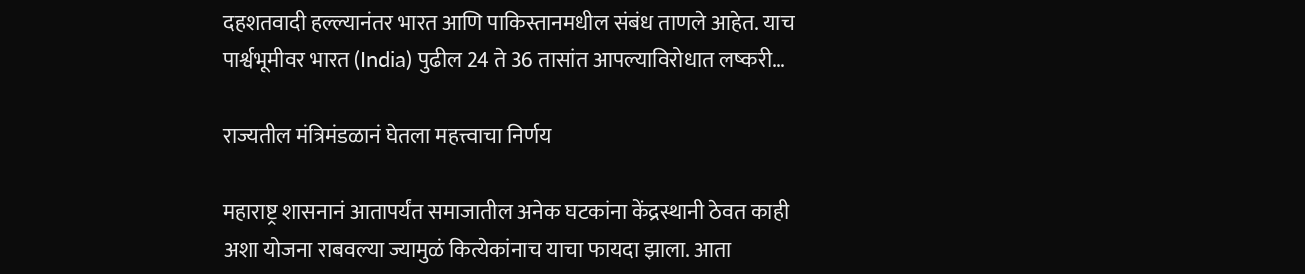दहशतवादी हल्ल्यानंतर भारत आणि पाकिस्तानमधील संबंध ताणले आहेत. याच पार्श्वभूमीवर भारत (India) पुढील 24 ते 36 तासांत आपल्याविरोधात लष्करी…

राज्यतील मंत्रिमंडळानं घेतला महत्त्वाचा निर्णय

महाराष्ट्र शासनानं आतापर्यंत समाजातील अनेक घटकांना केंद्रस्थानी ठेवत काही अशा योजना राबवल्या ज्यामुळं कित्येकांनाच याचा फायदा झाला. आता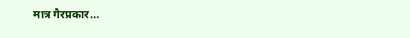मात्र गैरप्रकार…